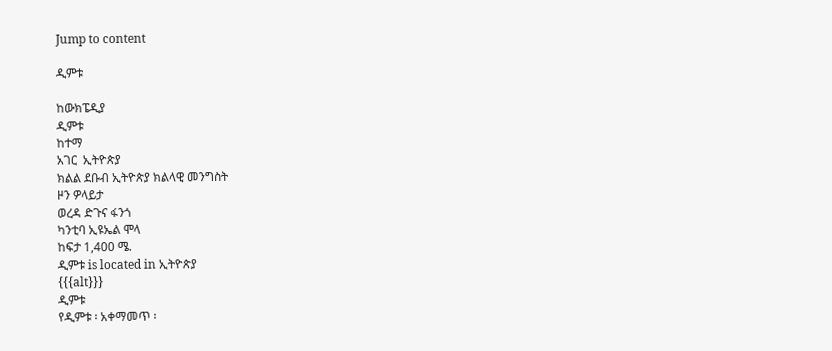Jump to content

ዲምቱ

ከውክፔዲያ
ዲምቱ
ከተማ
አገር  ኢትዮጵያ
ክልል ደቡብ ኢትዮጵያ ክልላዊ መንግስት
ዞን ዎላይታ
ወረዳ ድጉና ፋንጎ
ካንቲባ ኢዩኤል ሞላ
ከፍታ 1,400 ሜ.
ዲምቱ is located in ኢትዮጵያ
{{{alt}}}
ዲምቱ
የዲምቱ ፡ አቀማመጥ ፡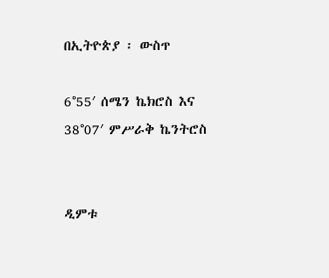በኢትዮጵያ ፡ ውስጥ

6°55′ ሰሜን ኬክሮስ እና 38°07′ ምሥራቅ ኬንትሮስ


ዲምቱ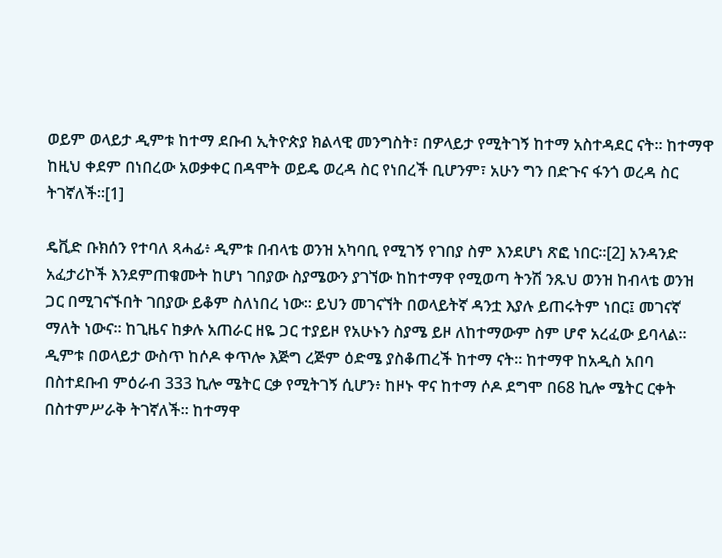ወይም ወላይታ ዲምቱ ከተማ ደቡብ ኢትዮጵያ ክልላዊ መንግስት፣ በዎላይታ የሚትገኝ ከተማ አስተዳደር ናት። ከተማዋ ከዚህ ቀደም በነበረው አወቃቀር በዳሞት ወይዴ ወረዳ ስር የነበረች ቢሆንም፣ አሁን ግን በድጉና ፋንጎ ወረዳ ስር ትገኛለች።[1]

ዴቪድ ቡክሰን የተባለ ጻሓፊ፥ ዲምቱ በብላቴ ወንዝ አካባቢ የሚገኝ የገበያ ስም እንደሆነ ጽፎ ነበር።[2] አንዳንድ አፈታሪኮች እንደምጠቁሙት ከሆነ ገበያው ስያሜውን ያገኘው ከከተማዋ የሚወጣ ትንሽ ንጹህ ወንዝ ከብላቴ ወንዝ ጋር በሚገናኙበት ገበያው ይቆም ስለነበረ ነው። ይህን መገናኘት በወላይትኛ ዳንቷ እያሉ ይጠሩትም ነበር፤ መገናኛ ማለት ነውና። ከጊዜና ከቃሉ አጠራር ዘዬ ጋር ተያይዞ የአሁኑን ስያሜ ይዞ ለከተማውም ስም ሆኖ አረፈው ይባላል። ዲምቱ በወላይታ ውስጥ ከሶዶ ቀጥሎ እጅግ ረጅም ዕድሜ ያስቆጠረች ከተማ ናት። ከተማዋ ከአዲስ አበባ በስተደቡብ ምዕራብ 333 ኪሎ ሜትር ርቃ የሚትገኝ ሲሆን፥ ከዞኑ ዋና ከተማ ሶዶ ደግሞ በ68 ኪሎ ሜትር ርቀት በስተምሥራቅ ትገኛለች። ከተማዋ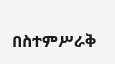በስተምሥራቅ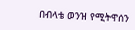በብላቴ ወንዝ የሚትዋሰን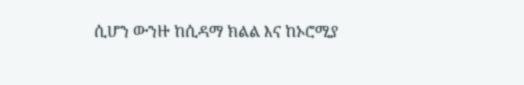ሲሆን ውንዙ ከሲዳማ ክልል እና ከኦሮሚያ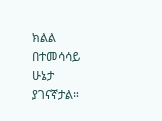ክልል በተመሳሳይ ሁኔታ ያገናኛታል።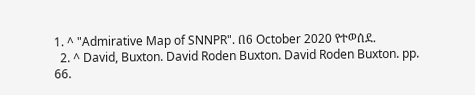1. ^ "Admirative Map of SNNPR". በ6 October 2020 የተወሰደ.
  2. ^ David, Buxton. David Roden Buxton. David Roden Buxton. pp. 66.